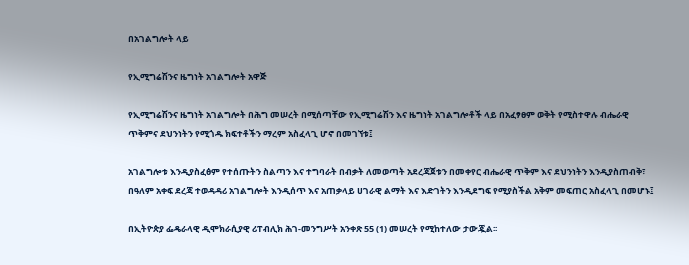በአገልግሎት ላይ

የኢሚግሬሽንና ዜግነት አገልግሎት አዋጅ

የኢሚግሬሽንና ዜግነት አገልግሎት በሕግ መሠረት በሚሰጣቸው የኢሚግሬሽን እና ዜግነት አገልግሎቶች ላይ በአፈፃፀም ወቅት የሚስተዋሉ ብሔራዊ ጥቅምና ደህንነትን የሚጎዱ ክፍተቶችን ማረም አስፈላጊ ሆኖ በመገኘቱ፤

አገልግሎቱ እንዲያስፈፅም የተሰጡትን ስልጣን እና ተግባራት በብቃት ለመወጣት አደረጃጀቱን በመቀየር ብሔራዊ ጥቅም እና ደህንነትን እንዲያስጠብቅ፣ በዓለም አቀፍ ደረጃ ተወዳዳሪ አገልግሎት እንዲሰጥ እና አጠቃላይ ሀገራዊ ልማት እና እድገትን እንዲደግፍ የሚያስችል አቅም መፍጠር አስፈላጊ በመሆኑ፤

በኢትዮጵያ ፌዴራላዊ ዲሞክራሲያዊ ሪፐብሊክ ሕገ-መንግሥት አንቀጽ 55 (1) መሠረት የሚከተለው ታውጇል፡፡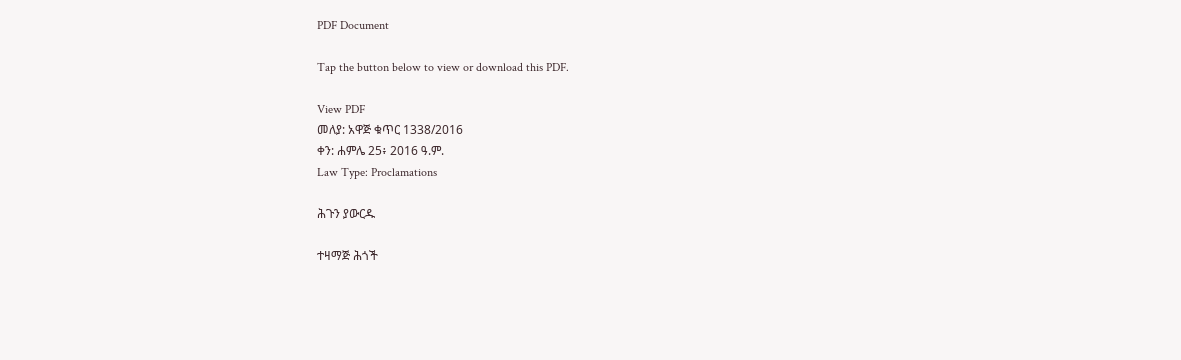PDF Document

Tap the button below to view or download this PDF.

View PDF
መለያ: አዋጅ ቁጥር 1338/2016
ቀን: ሐምሌ 25፥ 2016 ዓ.ም.
Law Type: Proclamations

ሕጉን ያውርዱ

ተዛማጅ ሕጎች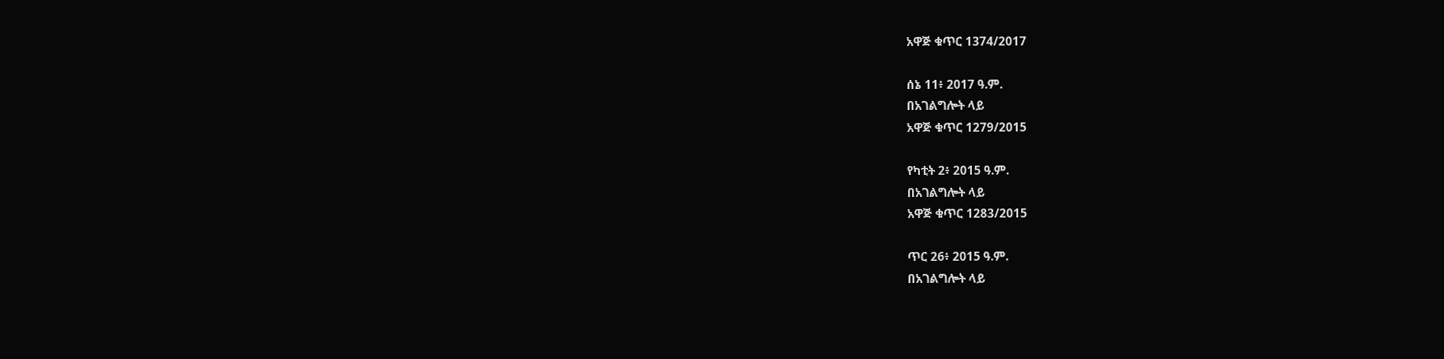አዋጅ ቁጥር 1374/2017

ሰኔ 11፥ 2017 ዓ.ም.
በአገልግሎት ላይ
አዋጅ ቁጥር 1279/2015

የካቲት 2፥ 2015 ዓ.ም.
በአገልግሎት ላይ
አዋጅ ቁጥር 1283/2015

ጥር 26፥ 2015 ዓ.ም.
በአገልግሎት ላይ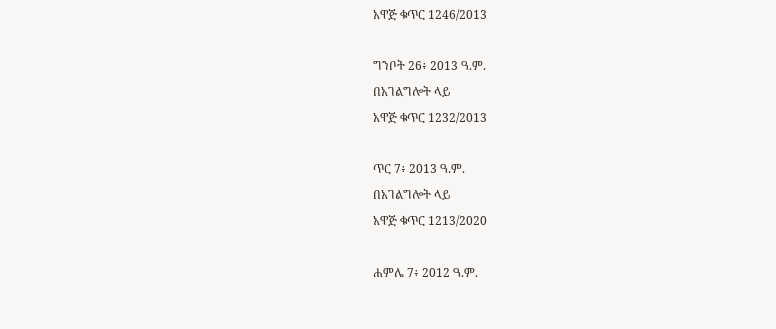አዋጅ ቁጥር 1246/2013

ግንቦት 26፥ 2013 ዓ.ም.
በአገልግሎት ላይ
አዋጅ ቁጥር 1232/2013

ጥር 7፥ 2013 ዓ.ም.
በአገልግሎት ላይ
አዋጅ ቁጥር 1213/2020

ሐምሌ 7፥ 2012 ዓ.ም.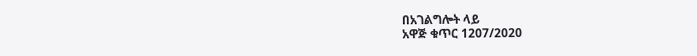በአገልግሎት ላይ
አዋጅ ቁጥር 1207/2020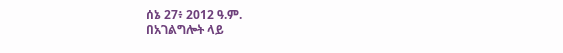ሰኔ 27፥ 2012 ዓ.ም.
በአገልግሎት ላይ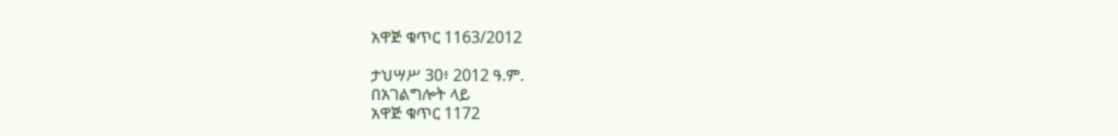አዋጅ ቁጥር 1163/2012

ታህሣሥ 30፥ 2012 ዓ.ም.
በአገልግሎት ላይ
አዋጅ ቁጥር 1172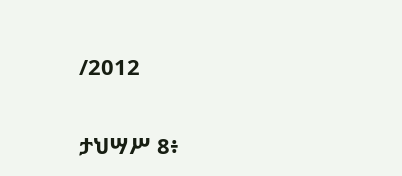/2012

ታህሣሥ 8፥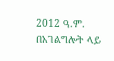2012 ዓ.ም.
በአገልግሎት ላይ